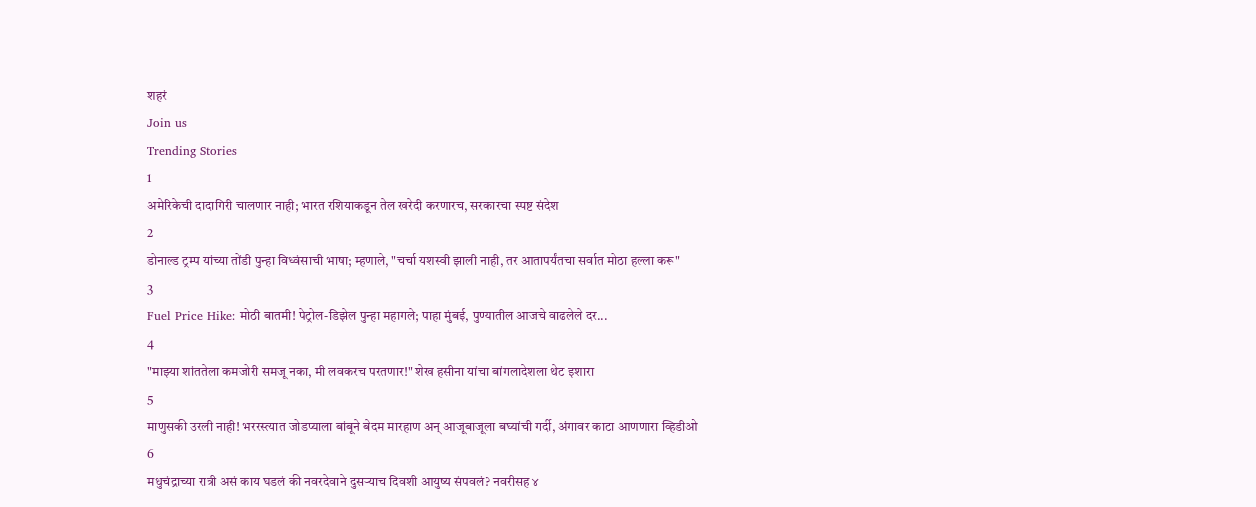शहरं
Join us
Trending Stories
1
अमेरिकेची दादागिरी चालणार नाही; भारत रशियाकडून तेल खरेदी करणारच, सरकारचा स्पष्ट संदेश
2
डोनाल्ड ट्रम्प यांच्या तोंडी पुन्हा विध्वंसाची भाषा; म्हणाले, "चर्चा यशस्वी झाली नाही, तर आतापर्यंतचा सर्वात मोठा हल्ला करू"
3
Fuel Price Hike: मोठी बातमी! पेट्रोल-डिझेल पुन्हा महागले; पाहा मुंबई, पुण्यातील आजचे वाढलेले दर...
4
"माझ्या शांततेला कमजोरी समजू नका, मी लवकरच परतणार!" शेख हसीना यांचा बांगलादेशला थेट इशारा
5
माणुसकी उरली नाही! भररस्त्यात जोडप्याला बांबूने बेदम मारहाण अन् आजूबाजूला बघ्यांची गर्दी, अंगावर काटा आणणारा व्हिडीओ
6
मधुचंद्राच्या रात्री असं काय घडलं की नवरदेवाने दुसऱ्याच दिवशी आयुष्य संपवलं? नवरीसह ४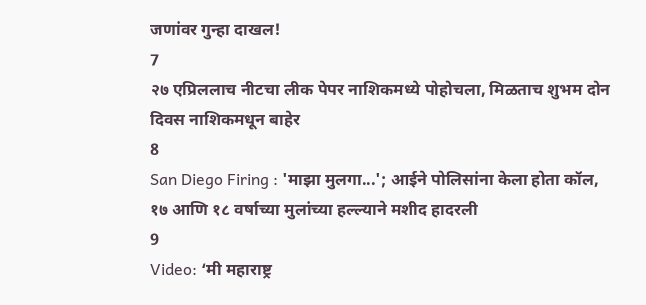जणांवर गुन्हा दाखल!
7
२७ एप्रिललाच नीटचा लीक पेपर नाशिकमध्ये पोहोचला, मिळताच शुभम दोन दिवस नाशिकमधून बाहेर
8
San Diego Firing : 'माझा मुलगा...'; आईने पोलिसांना केला होता कॉल, १७ आणि १८ वर्षाच्या मुलांच्या हल्ल्याने मशीद हादरली
9
Video: ‘मी महाराष्ट्र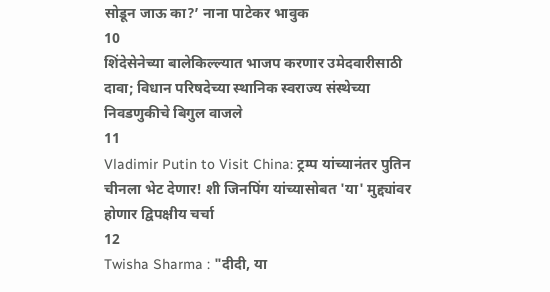सोडून जाऊ का?’ नाना पाटेकर भावुक
10
शिंदेसेनेच्या बालेकिल्ल्यात भाजप करणार उमेदवारीसाठी दावा; विधान परिषदेच्या स्थानिक स्वराज्य संस्थेच्या निवडणुकीचे बिगुल वाजले
11
Vladimir Putin to Visit China: ट्रम्प यांच्यानंतर पुतिन चीनला भेट देणार! शी जिनपिंग यांच्यासोबत 'या' मुद्द्यांवर होणार द्विपक्षीय चर्चा
12
Twisha Sharma : "दीदी, या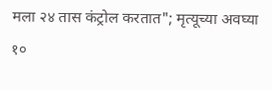मला २४ तास कंट्रोल करतात"; मृत्यूच्या अवघ्या १०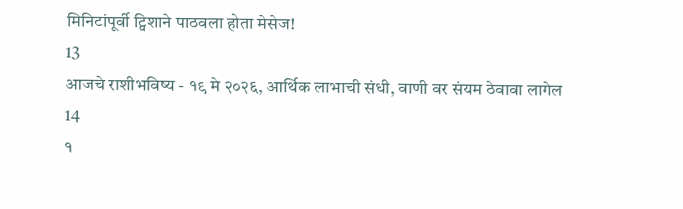मिनिटांपूर्वी ट्विशाने पाठवला होता मेसेज!
13
आजचे राशीभविष्य - १९ मे २०२६, आर्थिक लाभाची संधी, वाणी वर संयम ठेवावा लागेल
14
१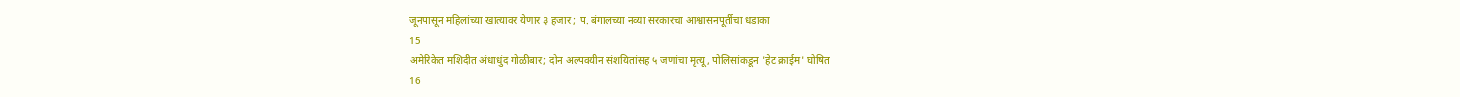जूनपासून महिलांच्या खात्यावर येणार ३ हजार ; प. बंगालच्या नव्या सरकारचा आश्वासनपूर्तीचा धडाका
15
अमेरिकेत मशिदीत अंधाधुंद गोळीबार; दोन अल्पवयीन संशयितांसह ५ जणांचा मृत्यू, पोलिसांकडून 'हेट क्राईम' घोषित
16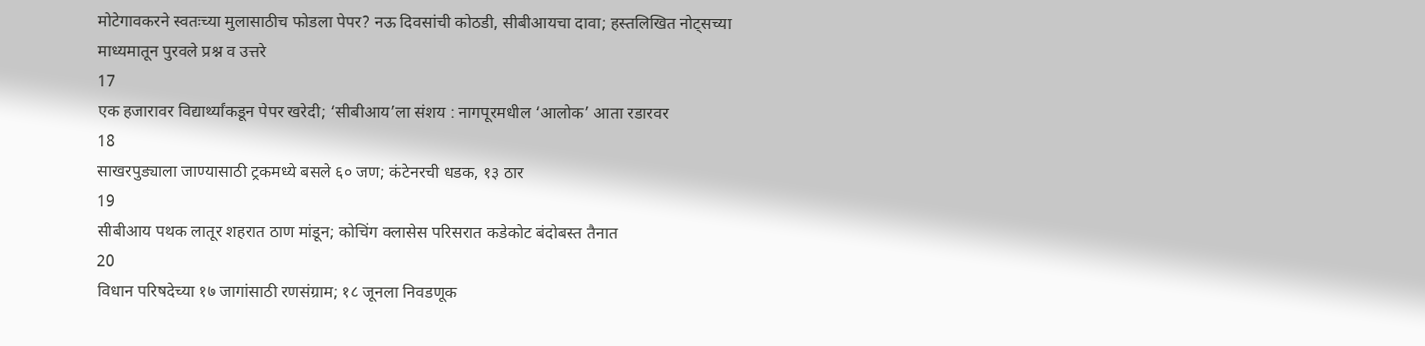मोटेगावकरने स्वतःच्या मुलासाठीच फोडला पेपर? नऊ दिवसांची कोठडी, सीबीआयचा दावा; हस्तलिखित नोट्सच्या माध्यमातून पुरवले प्रश्न व उत्तरे
17
एक हजारावर विद्यार्थ्यांकडून पेपर खरेदी; ‘सीबीआय’ला संशय : नागपूरमधील ‘आलोक’ आता रडारवर
18
साखरपुड्याला जाण्यासाठी ट्रकमध्ये बसले ६० जण; कंटेनरची धडक, १३ ठार
19
सीबीआय पथक लातूर शहरात ठाण मांडून; कोचिंग क्लासेस परिसरात कडेकोट बंदोबस्त तैनात
20
विधान परिषदेच्या १७ जागांसाठी रणसंग्राम; १८ जूनला निवडणूक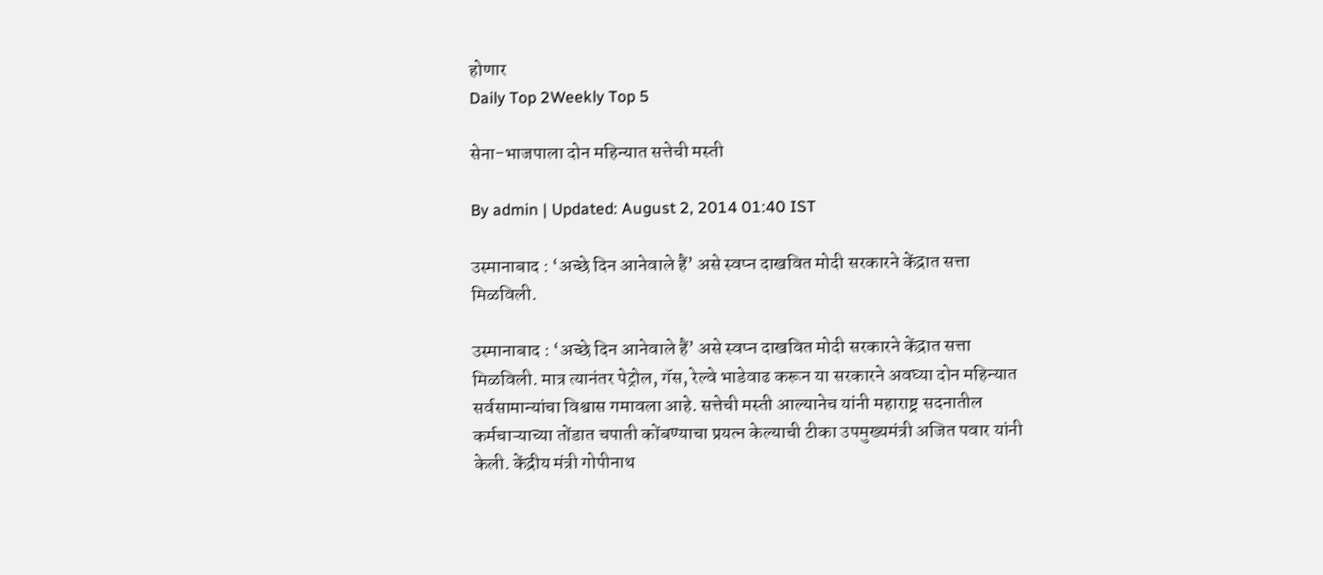होणार
Daily Top 2Weekly Top 5

सेना-भाजपाला दोन महिन्यात सत्तेची मस्ती

By admin | Updated: August 2, 2014 01:40 IST

उस्मानाबाद : ‘अच्छे दिन आनेवाले हैं’ असे स्वप्न दाखवित मोदी सरकारने केंद्रात सत्ता मिळविली.

उस्मानाबाद : ‘अच्छे दिन आनेवाले हैं’ असे स्वप्न दाखवित मोदी सरकारने केंद्रात सत्ता मिळविली. मात्र त्यानंतर पेट्रोल, गॅस, रेल्वे भाडेवाढ करून या सरकारने अवघ्या दोन महिन्यात सर्वसामान्यांचा विश्वास गमावला आहे. सत्तेची मस्ती आल्यानेच यांनी महाराष्ट्र सदनातील कर्मचाऱ्याच्या तोंडात चपाती कोंबण्याचा प्रयत्न केल्याची टीका उपमुख्यमंत्री अजित पवार यांनी केली. केंद्रीय मंत्री गोपीनाथ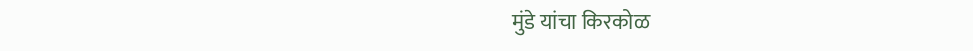मुंडे यांचा किरकोळ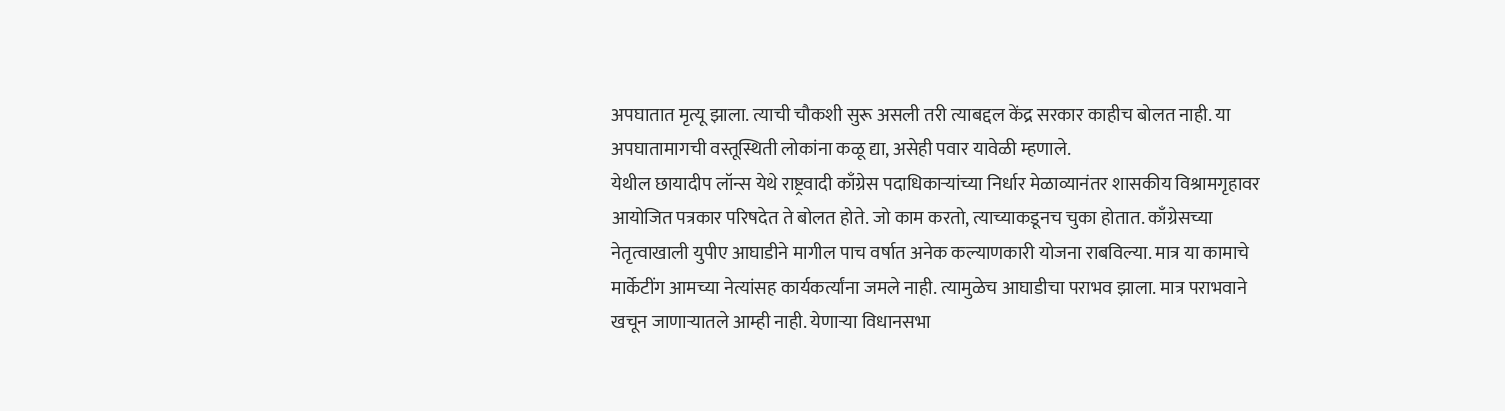अपघातात मृत्यू झाला. त्याची चौकशी सुरू असली तरी त्याबद्दल केंद्र सरकार काहीच बोलत नाही. या अपघातामागची वस्तूस्थिती लोकांना कळू द्या, असेही पवार यावेळी म्हणाले.
येथील छायादीप लॉन्स येथे राष्ट्रवादी काँग्रेस पदाधिकाऱ्यांच्या निर्धार मेळाव्यानंतर शासकीय विश्रामगृहावर आयोजित पत्रकार परिषदेत ते बोलत होते. जो काम करतो, त्याच्याकडूनच चुका होतात. काँग्रेसच्या नेतृत्वाखाली युपीए आघाडीने मागील पाच वर्षात अनेक कल्याणकारी योजना राबविल्या. मात्र या कामाचे मार्केटींग आमच्या नेत्यांसह कार्यकर्त्यांना जमले नाही. त्यामुळेच आघाडीचा पराभव झाला. मात्र पराभवाने खचून जाणाऱ्यातले आम्ही नाही. येणाऱ्या विधानसभा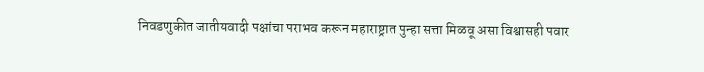निवडणुकीत जातीयवादी पक्षांचा पराभव करून महाराष्ट्रात पुन्हा सत्ता मिळवू असा विश्वासही पवार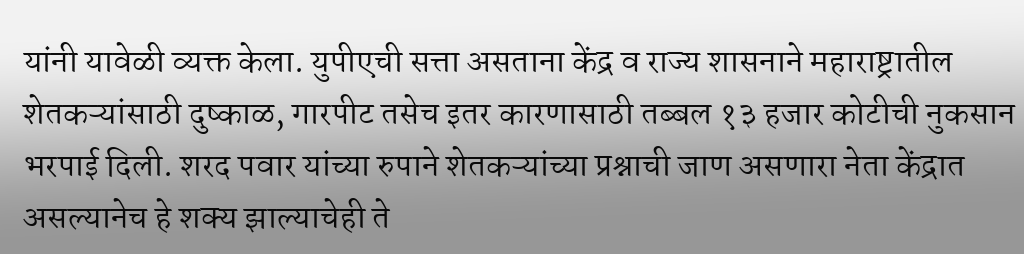यांनी यावेळी व्यक्त केला. युपीएची सत्ता असताना केंद्र व राज्य शासनाने महाराष्ट्रातील शेतकऱ्यांसाठी दुष्काळ, गारपीट तसेच इतर कारणासाठी तब्बल १३ हजार कोटीची नुकसान भरपाई दिली. शरद पवार यांच्या रुपाने शेतकऱ्यांच्या प्रश्नाची जाण असणारा नेता केंद्रात असल्यानेच हे शक्य झाल्याचेही ते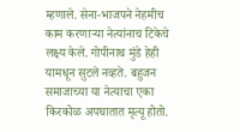म्हणाले. सेना-भाजपने नेहमीच काम करणाऱ्या नेत्यांनाच टिकेचे लक्ष्य केले. गोपीनाथ मुंडे हेही यामधून सुटले नव्हते. बहुजन समाजाच्या या नेत्याचा एका किरकोळ अपघातात मृत्यू होतो.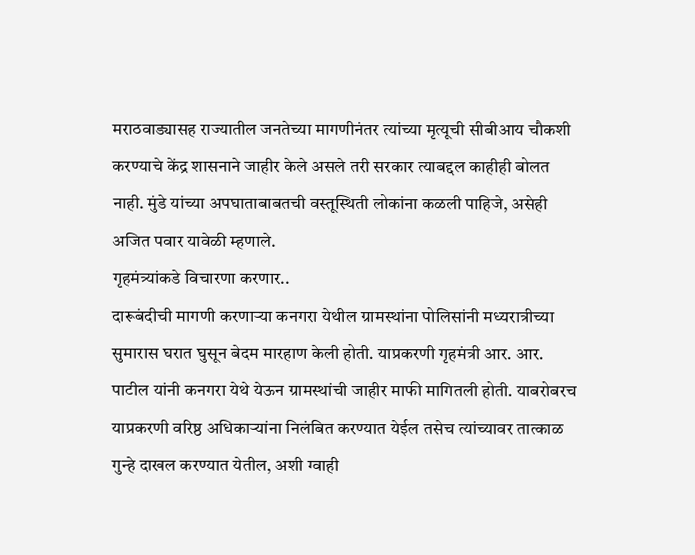मराठवाड्यासह राज्यातील जनतेच्या मागणीनंतर त्यांच्या मृत्यूची सीबीआय चौकशी करण्याचे केंद्र शासनाने जाहीर केले असले तरी सरकार त्याबद्दल काहीही बोलत नाही. मुंडे यांच्या अपघाताबाबतची वस्तूस्थिती लोकांना कळली पाहिजे, असेही अजित पवार यावेळी म्हणाले.
गृहमंत्र्यांकडे विचारणा करणार..
दारूबंदीची मागणी करणाऱ्या कनगरा येथील ग्रामस्थांना पोलिसांनी मध्यरात्रीच्या सुमारास घरात घुसून बेदम मारहाण केली होती. याप्रकरणी गृहमंत्री आर. आर. पाटील यांनी कनगरा येथे येऊन ग्रामस्थांची जाहीर माफी मागितली होती. याबरोबरच याप्रकरणी वरिष्ठ अधिकाऱ्यांना निलंबित करण्यात येईल तसेच त्यांच्यावर तात्काळ गुन्हे दाखल करण्यात येतील, अशी ग्वाही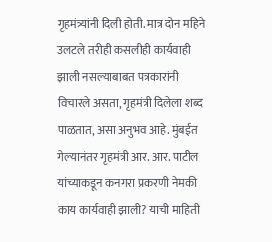गृहमंत्र्यांनी दिली होती. मात्र दोन महिने उलटले तरीही कसलीही कार्यवाही झाली नसल्याबाबत पत्रकारांनी विचारले असता, गृहमंत्री दिलेला शब्द पाळतात, असा अनुभव आहे. मुंबईत गेल्यानंतर गृहमंत्री आर. आर. पाटील यांच्याकडून कनगरा प्रकरणी नेमकी काय कार्यवाही झाली? याची माहिती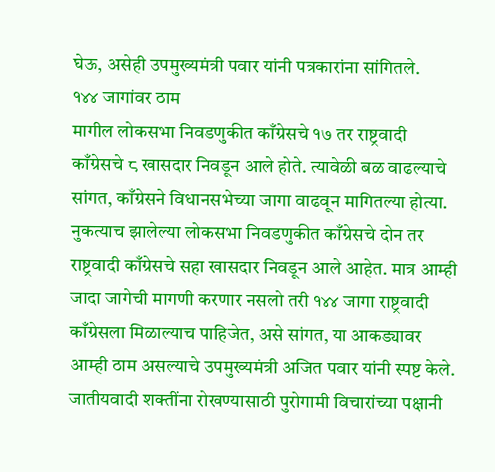घेऊ, असेही उपमुख्यमंत्री पवार यांनी पत्रकारांना सांगितले.
१४४ जागांवर ठाम
मागील लोकसभा निवडणुकीत काँग्रेसचे १७ तर राष्ट्रवादी काँग्रेसचे ८ खासदार निवडून आले होते. त्यावेळी बळ वाढल्याचे सांगत, काँग्रेसने विधानसभेच्या जागा वाढवून मागितल्या होत्या. नुकत्याच झालेल्या लोकसभा निवडणुकीत काँग्रेसचे दोन तर राष्ट्रवादी काँग्रेसचे सहा खासदार निवडून आले आहेत. मात्र आम्ही जादा जागेची मागणी करणार नसलो तरी १४४ जागा राष्ट्रवादी काँग्रेसला मिळाल्याच पाहिजेत, असे सांगत, या आकड्यावर आम्ही ठाम असल्याचे उपमुख्यमंत्री अजित पवार यांनी स्पष्ट केले. जातीयवादी शक्तींना रोखण्यासाठी पुरोगामी विचारांच्या पक्षानी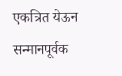एकत्रित येऊन सन्मानपूर्वक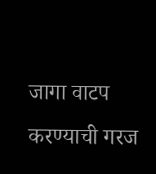जागा वाटप करण्याची गरज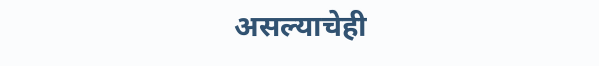असल्याचेही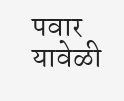पवार यावेळी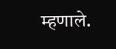म्हणाले.